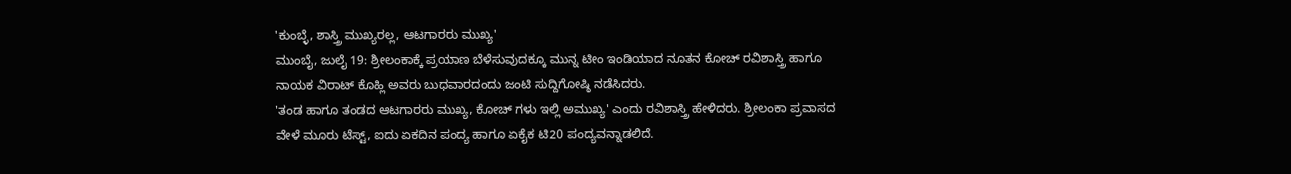'ಕುಂಬ್ಳೆ, ಶಾಸ್ತ್ರಿ ಮುಖ್ಯರಲ್ಲ, ಆಟಗಾರರು ಮುಖ್ಯ'
ಮುಂಬೈ, ಜುಲೈ 19: ಶ್ರೀಲಂಕಾಕ್ಕೆ ಪ್ರಯಾಣ ಬೆಳೆಸುವುದಕ್ಕೂ ಮುನ್ನ ಟೀಂ ಇಂಡಿಯಾದ ನೂತನ ಕೋಚ್ ರವಿಶಾಸ್ತ್ರಿ ಹಾಗೂ ನಾಯಕ ವಿರಾಟ್ ಕೊಹ್ಲಿ ಅವರು ಬುಧವಾರದಂದು ಜಂಟಿ ಸುದ್ದಿಗೋಷ್ಠಿ ನಡೆಸಿದರು.
'ತಂಡ ಹಾಗೂ ತಂಡದ ಆಟಗಾರರು ಮುಖ್ಯ, ಕೋಚ್ ಗಳು ಇಲ್ಲಿ ಅಮುಖ್ಯ' ಎಂದು ರವಿಶಾಸ್ತ್ರಿ ಹೇಳಿದರು. ಶ್ರೀಲಂಕಾ ಪ್ರವಾಸದ ವೇಳೆ ಮೂರು ಟೆಸ್ಟ್, ಐದು ಏಕದಿನ ಪಂದ್ಯ ಹಾಗೂ ಏಕೈಕ ಟಿ20 ಪಂದ್ಯವನ್ನಾಡಲಿದೆ.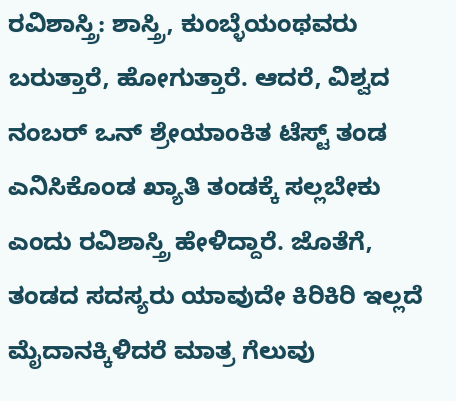ರವಿಶಾಸ್ತ್ರಿ: ಶಾಸ್ತ್ರಿ, ಕುಂಬ್ಳೆಯಂಥವರು ಬರುತ್ತಾರೆ, ಹೋಗುತ್ತಾರೆ. ಆದರೆ, ವಿಶ್ವದ ನಂಬರ್ ಒನ್ ಶ್ರೇಯಾಂಕಿತ ಟೆಸ್ಟ್ ತಂಡ ಎನಿಸಿಕೊಂಡ ಖ್ಯಾತಿ ತಂಡಕ್ಕೆ ಸಲ್ಲಬೇಕು ಎಂದು ರವಿಶಾಸ್ತ್ರಿ ಹೇಳಿದ್ದಾರೆ. ಜೊತೆಗೆ, ತಂಡದ ಸದಸ್ಯರು ಯಾವುದೇ ಕಿರಿಕಿರಿ ಇಲ್ಲದೆ ಮೈದಾನಕ್ಕಿಳಿದರೆ ಮಾತ್ರ ಗೆಲುವು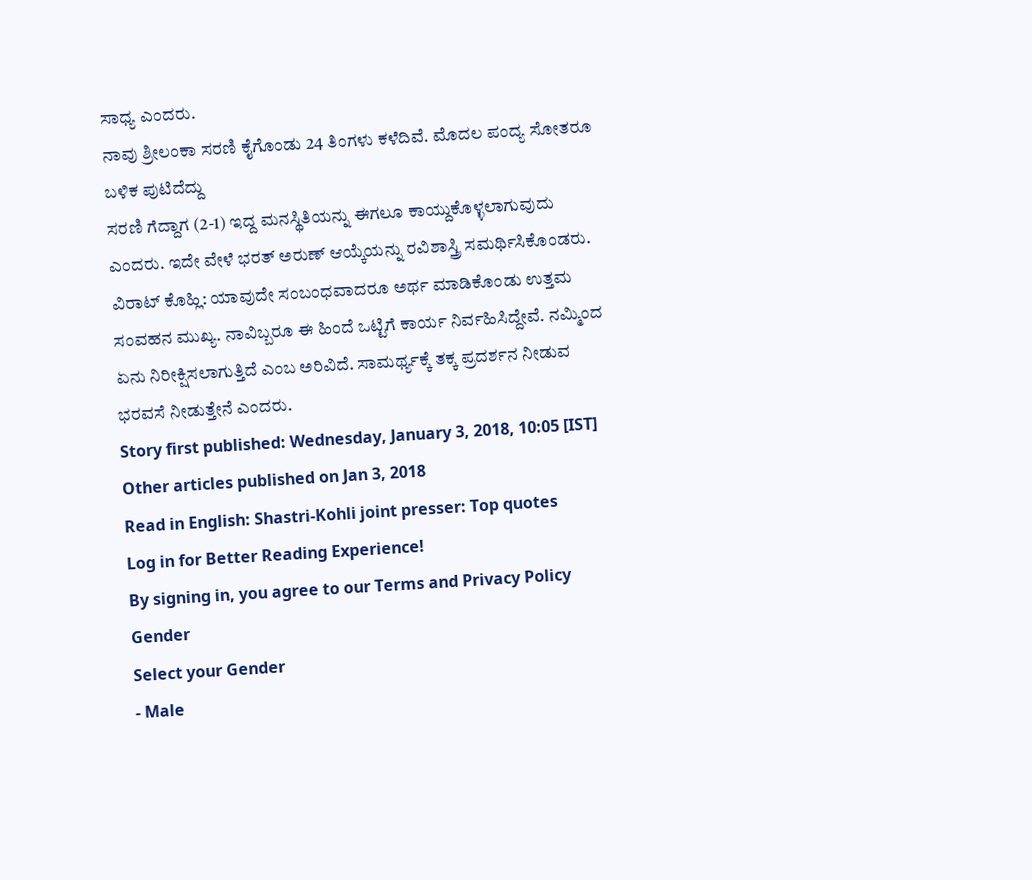ಸಾಧ್ಯ ಎಂದರು.
ನಾವು ಶ್ರೀಲಂಕಾ ಸರಣಿ ಕೈಗೊಂಡು 24 ತಿಂಗಳು ಕಳೆದಿವೆ. ಮೊದಲ ಪಂದ್ಯ ಸೋತರೂ ಬಳಿಕ ಪುಟಿದೆದ್ದು
ಸರಣಿ ಗೆದ್ದಾಗ (2-1) ಇದ್ದ ಮನಸ್ಥಿತಿಯನ್ನು ಈಗಲೂ ಕಾಯ್ದುಕೊಳ್ಳಲಾಗುವುದು ಎಂದರು. ಇದೇ ವೇಳೆ ಭರತ್ ಅರುಣ್ ಆಯ್ಕೆಯನ್ನು ರವಿಶಾಸ್ತ್ರಿ ಸಮರ್ಥಿಸಿಕೊಂಡರು.
ವಿರಾಟ್ ಕೊಹ್ಲಿ: ಯಾವುದೇ ಸಂಬಂಧವಾದರೂ ಅರ್ಥ ಮಾಡಿಕೊಂಡು ಉತ್ತಮ ಸಂವಹನ ಮುಖ್ಯ. ನಾವಿಬ್ಬರೂ ಈ ಹಿಂದೆ ಒಟ್ಟಿಗೆ ಕಾರ್ಯ ನಿರ್ವಹಿಸಿದ್ದೇವೆ. ನಮ್ಮಿಂದ ಏನು ನಿರೀಕ್ಷಿಸಲಾಗುತ್ತಿದೆ ಎಂಬ ಅರಿವಿದೆ. ಸಾಮರ್ಥ್ಯಕ್ಕೆ ತಕ್ಕ ಪ್ರದರ್ಶನ ನೀಡುವ ಭರವಸೆ ನೀಡುತ್ತೇನೆ ಎಂದರು.
Story first published: Wednesday, January 3, 2018, 10:05 [IST]
Other articles published on Jan 3, 2018
Read in English: Shastri-Kohli joint presser: Top quotes
Log in for Better Reading Experience!
By signing in, you agree to our Terms and Privacy Policy
Gender
Select your Gender
- Male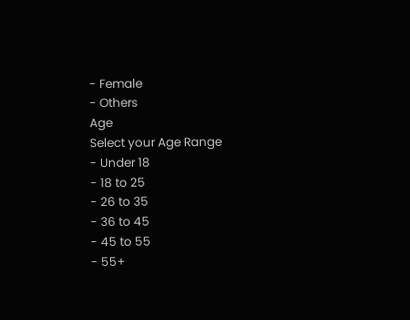- Female
- Others
Age
Select your Age Range
- Under 18
- 18 to 25
- 26 to 35
- 36 to 45
- 45 to 55
- 55+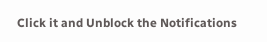Click it and Unblock the Notifications